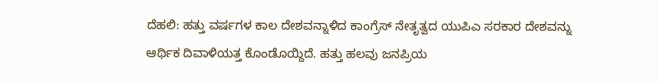ದೆಹಲಿ: ಹತ್ತು ವರ್ಷಗಳ ಕಾಲ ದೇಶವನ್ನಾಳಿದ ಕಾಂಗ್ರೆಸ್ ನೇತೃತ್ವದ ಯುಪಿಎ ಸರಕಾರ ದೇಶವನ್ನು ಆರ್ಥಿಕ ದಿವಾಳಿಯತ್ತ ಕೊಂಡೊಯ್ದಿದೆ. ಹತ್ತು ಹಲವು ಜನಪ್ರಿಯ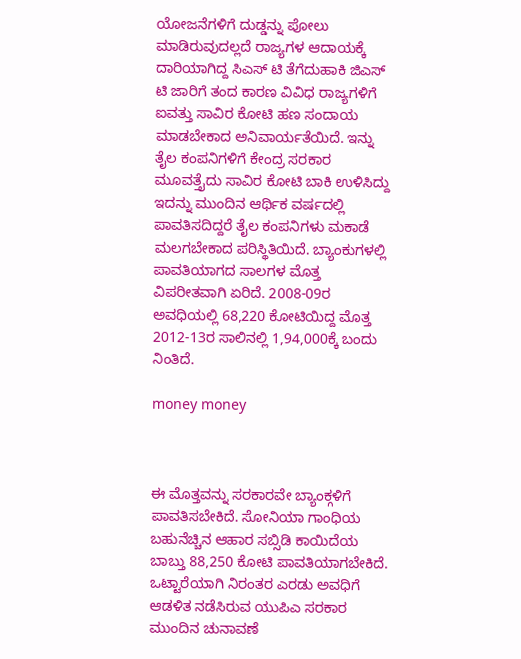ಯೋಜನೆಗಳಿಗೆ ದುಡ್ಡನ್ನು ಪೋಲು ಮಾಡಿರುವುದಲ್ಲದೆ ರಾಜ್ಯಗಳ ಆದಾಯಕ್ಕೆ ದಾರಿಯಾಗಿದ್ದ ಸಿಎಸ್ ಟಿ ತೆಗೆದುಹಾಕಿ ಜಿಎಸ್ ಟಿ ಜಾರಿಗೆ ತಂದ ಕಾರಣ ವಿವಿಧ ರಾಜ್ಯಗಳಿಗೆ ಐವತ್ತು ಸಾವಿರ ಕೋಟಿ ಹಣ ಸಂದಾಯ ಮಾಡಬೇಕಾದ ಅನಿವಾರ್ಯತೆಯಿದೆ. ಇನ್ನು ತೈಲ ಕಂಪನಿಗಳಿಗೆ ಕೇಂದ್ರ ಸರಕಾರ ಮೂವತ್ತೈದು ಸಾವಿರ ಕೋಟಿ ಬಾಕಿ ಉಳಿಸಿದ್ದು ಇದನ್ನು ಮುಂದಿನ ಆರ್ಥಿಕ ವರ್ಷದಲ್ಲಿ ಪಾವತಿಸದಿದ್ದರೆ ತೈಲ ಕಂಪನಿಗಳು ಮಕಾಡೆ ಮಲಗಬೇಕಾದ ಪರಿಸ್ಥಿತಿಯಿದೆ. ಬ್ಯಾಂಕುಗಳಲ್ಲಿ ಪಾವತಿಯಾಗದ ಸಾಲಗಳ ಮೊತ್ತ ವಿಪರೀತವಾಗಿ ಏರಿದೆ. 2008-09ರ ಅವಧಿಯಲ್ಲಿ 68,220 ಕೋಟಿಯಿದ್ದ ಮೊತ್ತ 2012-13ರ ಸಾಲಿನಲ್ಲಿ 1,94,000ಕ್ಕೆ ಬಂದು ನಿಂತಿದೆ.

money money



ಈ ಮೊತ್ತವನ್ನು ಸರಕಾರವೇ ಬ್ಯಾಂಕ್ಗಳಿಗೆ ಪಾವತಿಸಬೇಕಿದೆ. ಸೋನಿಯಾ ಗಾಂಧಿಯ ಬಹುನೆಚ್ಚಿನ ಆಹಾರ ಸಬ್ಸಿಡಿ ಕಾಯಿದೆಯ ಬಾಬ್ತು 88,250 ಕೋಟಿ ಪಾವತಿಯಾಗಬೇಕಿದೆ. ಒಟ್ಟಾರೆಯಾಗಿ ನಿರಂತರ ಎರಡು ಅವಧಿಗೆ ಆಡಳಿತ ನಡೆಸಿರುವ ಯುಪಿಎ ಸರಕಾರ ಮುಂದಿನ ಚುನಾವಣೆ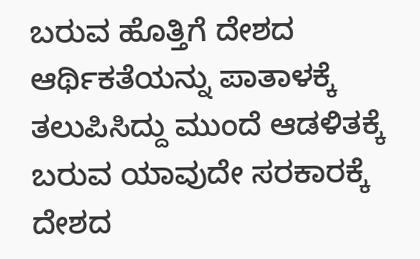ಬರುವ ಹೊತ್ತಿಗೆ ದೇಶದ ಆರ್ಥಿಕತೆಯನ್ನು ಪಾತಾಳಕ್ಕೆ ತಲುಪಿಸಿದ್ದು ಮುಂದೆ ಆಡಳಿತಕ್ಕೆ ಬರುವ ಯಾವುದೇ ಸರಕಾರಕ್ಕೆ ದೇಶದ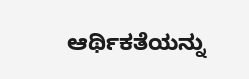ಆರ್ಥಿಕತೆಯನ್ನು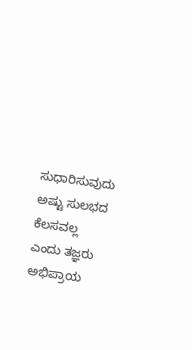ಸುಧಾರಿಸುವುದು ಅಷ್ಟು ಸುಲಭದ ಕೆಲಸವಲ್ಲ ಎಂದು ತಜ್ಞರು ಅಭಿಪ್ರಾಯ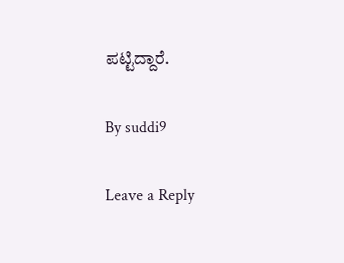ಪಟ್ಟಿದ್ದಾರೆ.

By suddi9

Leave a Reply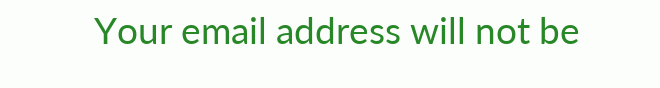Your email address will not be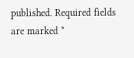published. Required fields are marked *